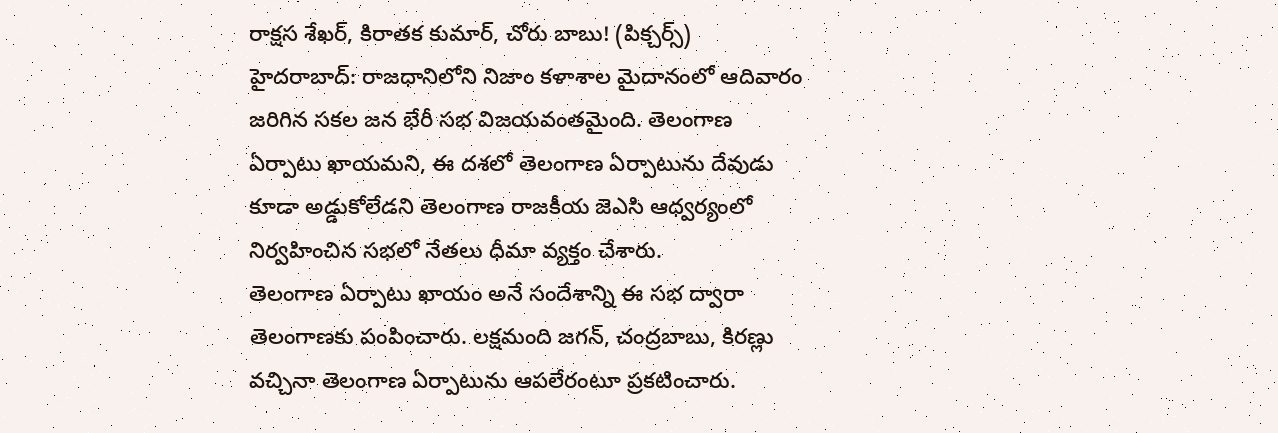రాక్షస శేఖర్, కిరాతక కుమార్, చోరు బాబు! (పిక్చర్స్)
హైదరాబాద్: రాజధానిలోని నిజాం కళాశాల మైదానంలో ఆదివారం జరిగిన సకల జన భేరీ సభ విజయవంతమైంది. తెలంగాణ ఏర్పాటు ఖాయమని, ఈ దశలో తెలంగాణ ఏర్పాటును దేవుడు కూడా అడ్డుకోలేడని తెలంగాణ రాజకీయ జెఎసి ఆధ్వర్యంలో నిర్వహించిన సభలో నేతలు ధీమా వ్యక్తం చేశారు.
తెలంగాణ ఏర్పాటు ఖాయం అనే సందేశాన్ని ఈ సభ ద్వారా తెలంగాణకు పంపించారు. లక్షమంది జగన్, చంద్రబాబు, కిరణ్లు వచ్చినా తెలంగాణ ఏర్పాటును ఆపలేరంటూ ప్రకటించారు.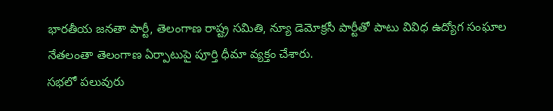భారతీయ జనతా పార్టీ, తెలంగాణ రాష్ట్ర సమితి, న్యూ డెమోక్రసీ పార్టీతో పాటు వివిధ ఉద్యోగ సంఘాల నేతలంతా తెలంగాణ ఏర్పాటుపై పూర్తి ధీమా వ్యక్తం చేశారు.
సభలో పలువురు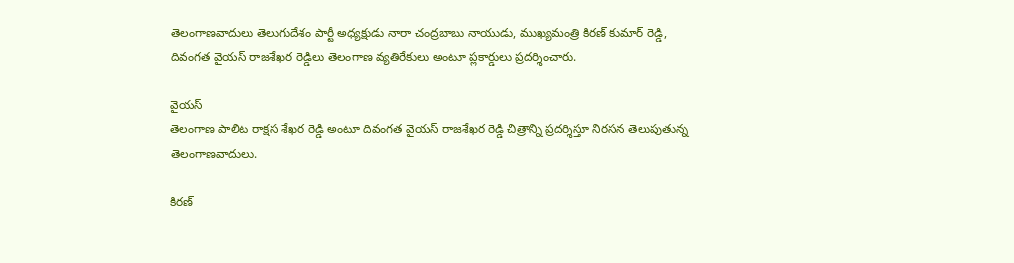తెలంగాణవాదులు తెలుగుదేశం పార్టీ అధ్యక్షుడు నారా చంద్రబాబు నాయుడు, ముఖ్యమంత్రి కిరణ్ కుమార్ రెడ్డి, దివంగత వైయస్ రాజశేఖర రెడ్డిలు తెలంగాణ వ్యతిరేకులు అంటూ ప్లకార్డులు ప్రదర్శించారు.

వైయస్
తెలంగాణ పాలిట రాక్షస శేఖర రెడ్డి అంటూ దివంగత వైయస్ రాజశేఖర రెడ్డి చిత్రాన్ని ప్రదర్శిస్తూ నిరసన తెలుపుతున్న తెలంగాణవాదులు.

కిరణ్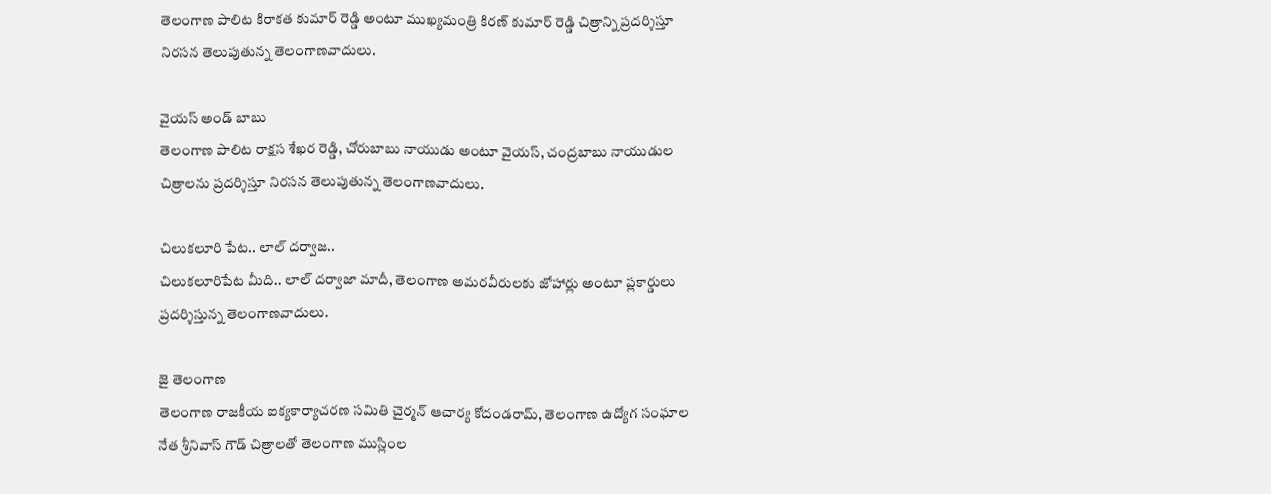తెలంగాణ పాలిట కిరాకత కుమార్ రెడ్డి అంటూ ముఖ్యమంత్రి కిరణ్ కుమార్ రెడ్డి చిత్రాన్ని ప్రదర్శిస్తూ నిరసన తెలుపుతున్న తెలంగాణవాదులు.

వైయస్ అండ్ బాబు
తెలంగాణ పాలిట రాక్షస శేఖర రెడ్డి, చోరుబాబు నాయుడు అంటూ వైయస్, చంద్రబాబు నాయుడుల చిత్రాలను ప్రదర్శిస్తూ నిరసన తెలుపుతున్న తెలంగాణవాదులు.

చిలుకలూరి పేట.. లాల్ దర్వాజ..
చిలుకలూరిపేట మీది.. లాల్ దర్వాజా మాదీ, తెలంగాణ అమరవీరులకు జోహార్లు అంటూ ప్లకార్డులు ప్రదర్శిస్తున్న తెలంగాణవాదులు.

జై తెలంగాణ
తెలంగాణ రాజకీయ ఐక్యకార్యాచరణ సమితి చైర్మన్ ఆచార్య కోదండరామ్, తెలంగాణ ఉద్యోగ సంఘాల నేత శ్రీనివాస్ గౌడ్ చిత్రాలతో తెలంగాణ ముస్లింల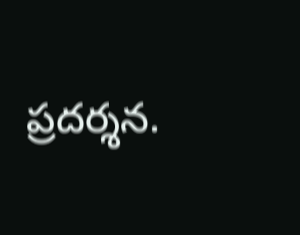ప్రదర్శన.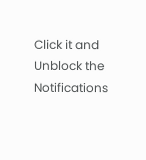Click it and Unblock the Notifications